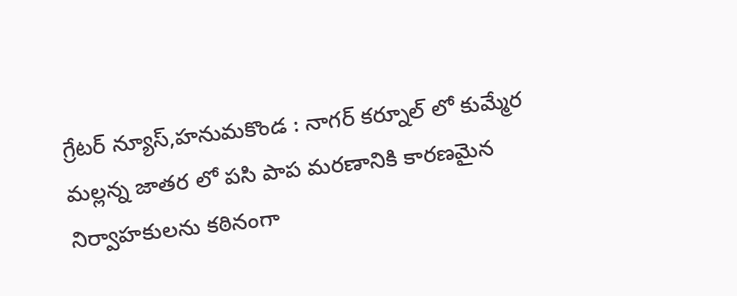గ్రేటర్ న్యూస్,హనుమకొండ : నాగర్ కర్నూల్ లో కుమ్మేర మల్లన్న జాతర లో పసి పాప మరణానికి కారణమైన నిర్వాహకులను కఠినంగా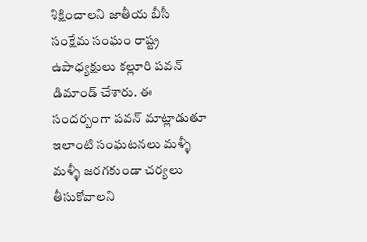శిక్షించాలని జాతీయ బీసీ సంక్షేమ సంఘం రాష్ట్ర ఉపాధ్యక్షులు కల్లూరి పవన్ డిమాండ్ చేశారు. ఈ సందర్బంగా పవన్ మాట్లాడుతూ ఇలాంటి సంఘటనలు మళ్ళీ మళ్ళీ జరగకుండా చర్యలు తీసుకోవాలని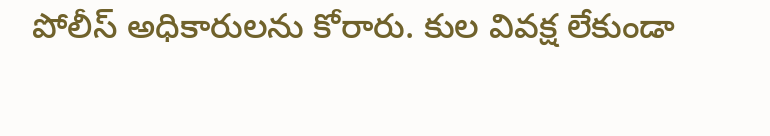పోలీస్ అధికారులను కోరారు. కుల వివక్ష లేకుండా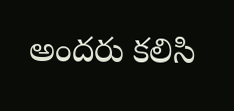అందరు కలిసి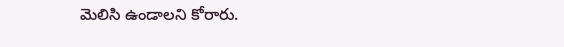మెలిసి ఉండాలని కోరారు.